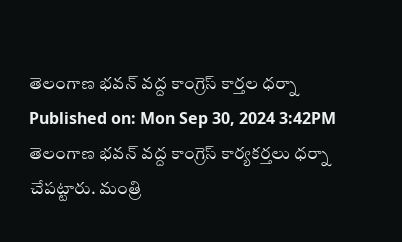తెలంగాణ భవన్ వద్ద కాంగ్రెస్ కార్తల ధర్నా
Published on: Mon Sep 30, 2024 3:42PM
తెలంగాణ భవన్ వద్ద కాంగ్రెస్ కార్యకర్తలు ధర్నా చేపట్టారు. మంత్రి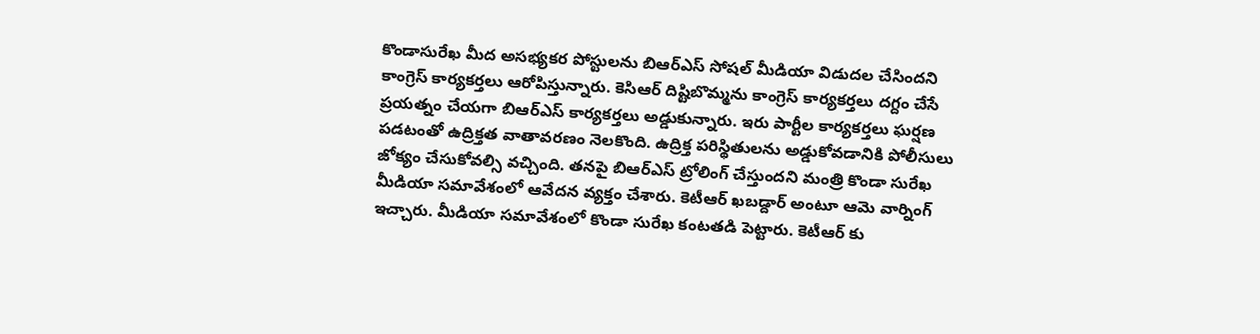కొండాసురేఖ మీద అసభ్యకర పోస్టులను బిఆర్ఎస్ సోషల్ మీడియా విడుదల చేసిందని కాంగ్రెస్ కార్యకర్తలు ఆరోపిస్తున్నారు. కెసిఆర్ దిష్టిబొమ్మను కాంగ్రెస్ కార్యకర్తలు దగ్దం చేసే ప్రయత్నం చేయగా బిఆర్ఎస్ కార్యకర్తలు అడ్డుకున్నారు. ఇరు పార్టీల కార్యకర్తలు ఘర్షణ పడటంతో ఉద్రిక్తత వాతావరణం నెలకొంది. ఉద్రిక్త పరిస్థితులను అడ్డుకోవడానికి పోలీసులు జోక్యం చేసుకోవల్సి వచ్చింది. తనపై బిఆర్ఎస్ ట్రోలింగ్ చేస్తుందని మంత్రి కొండా సురేఖ మీడియా సమావేశంలో ఆవేదన వ్యక్తం చేశారు. కెటీఆర్ ఖబడ్దార్ అంటూ ఆమె వార్నింగ్ ఇచ్చారు. మీడియా సమావేశంలో కొండా సురేఖ కంటతడి పెట్టారు. కెటీఆర్ కు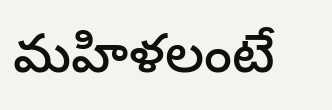మహిళలంటే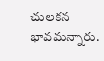చులకన భావమన్నారు.